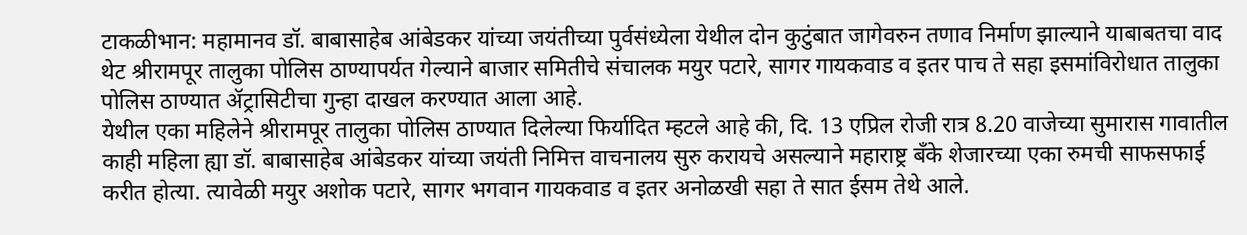टाकळीभान: महामानव डॉ. बाबासाहेब आंबेडकर यांच्या जयंतीच्या पुर्वसंध्येला येथील दोन कुटुंबात जागेवरुन तणाव निर्माण झाल्याने याबाबतचा वाद थेट श्रीरामपूर तालुका पोलिस ठाण्यापर्यत गेल्याने बाजार समितीचे संचालक मयुर पटारे, सागर गायकवाड व इतर पाच ते सहा इसमांविरोधात तालुका पोलिस ठाण्यात ॲट्रासिटीचा गुन्हा दाखल करण्यात आला आहे.
येथील एका महिलेने श्रीरामपूर तालुका पोलिस ठाण्यात दिलेल्या फिर्यादित म्हटले आहे की, दि. 13 एप्रिल रोजी रात्र 8.20 वाजेच्या सुमारास गावातील काही महिला ह्या डॉ. बाबासाहेब आंबेडकर यांच्या जयंती निमित्त वाचनालय सुरु करायचे असल्याने महाराष्ट्र बँके शेजारच्या एका रुमची साफसफाई करीत होत्या. त्यावेळी मयुर अशोक पटारे, सागर भगवान गायकवाड व इतर अनोळखी सहा ते सात ईसम तेथे आले.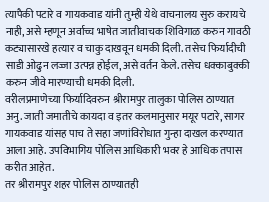त्यापैकी पटारे व गायकवाड यांनी तुम्ही येथे वाचनालय सुरु करायचे नाही, असे म्हणून अर्वाच्च भाषेत जातीवाचक शिविगाळ करुन गावठी कट्यासारखे हत्यार व चाकु दाखवून धमकी दिली. तसेच फिर्यादीची साडी ओढुन लज्जा उत्पन्न होईल, असे वर्तन केले. तसेच धक्काबुक्की करुन जीवे मारण्याची धमकी दिली.
वरीलप्रमाणेच्या फिर्यादिवरुन श्रीरामपुर तालुका पोलिस ठाण्यात अनु. जाती जमातीचे कायदा व इतर कलमानुसार मयूर पटारे, सागर गायकवाड यांसह पाच ते सहा जणांविरोधात गुन्हा दाखल करण्यात आला आहे. उपविभागिय पोलिस आधिकारी भवर हे आधिक तपास करीत आहेत.
तर श्रीरामपुर शहर पोलिस ठाण्यातही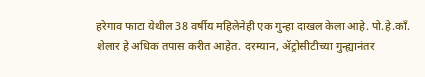हरेगाव फाटा येथील 38 वर्षीय महिलेनेही एक गुन्हा दाखल केला आहे. पो.हे.काँ. शेलार हे अधिक तपास करीत आहेत. दरम्यान, ॲट्रोसीटीच्या गुन्ह्यानंतर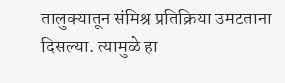तालुक्यातून संमिश्र प्रतिक्रिया उमटताना दिसल्या. त्यामुळे हा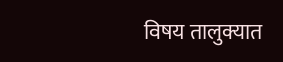विषय तालुक्यात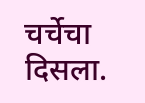चर्चेचा दिसला.